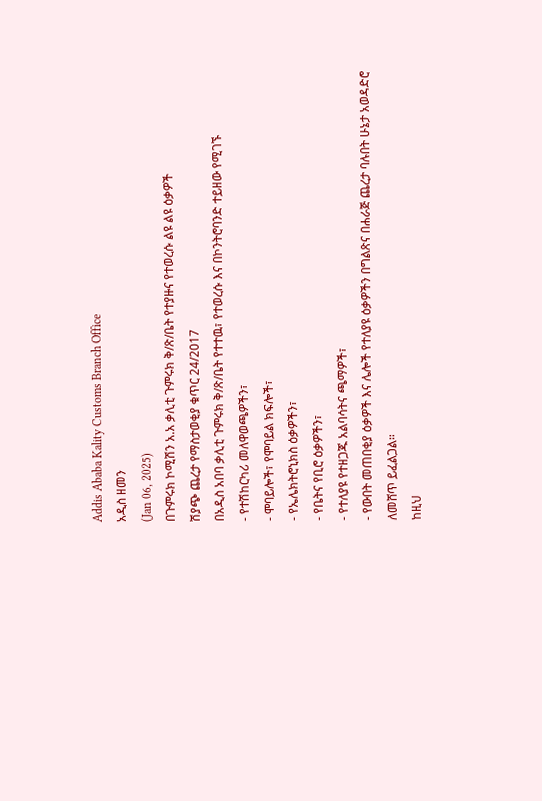Addis Ababa Kality Customs Branch Office
አዲስ ዘመን
(Jan 06, 2025)
በጉምሩክ ኮሚሽን አ.አ ቃሊቲ ጉምሩክ ቅ/ጽ/ቤት የተያዙና የተወረሱ ልዩ ልዩ ዕቃዎች
ሽያጭ ጨረታ የማስታወቂያ ቁጥር 24/2017
በአዲስ አበባ ቃሊቲ ጉምሩክ ቅ/ጽ/ቤት የተተዉ፣ የተወረሱ እና በኮንትሮባንድ ተይዘው የሚገኙ
- የተሽከርካሪ መለዋወጫዎችን፣
- ሞባይሎች፣ የሞባይል ክፍሎች፣
- የኤሌክትሮኒክስ ዕቃዎችን፣
- የቤትና የቢሮ ዕቃዎችን፣
- የተለያዩ የተዘጋጁ አልባሳትና ጫማዎች፣
- የውበት መጠበቂያ ዕቃዎች እና ሌሎች የተለያዩ ዕቃዎችን በግልጽና በሐራጅ ጨረታ ባሉበት ሁኔታ አወዳድሮ ለመሸጥ ይፈልጋል።
ከዚህ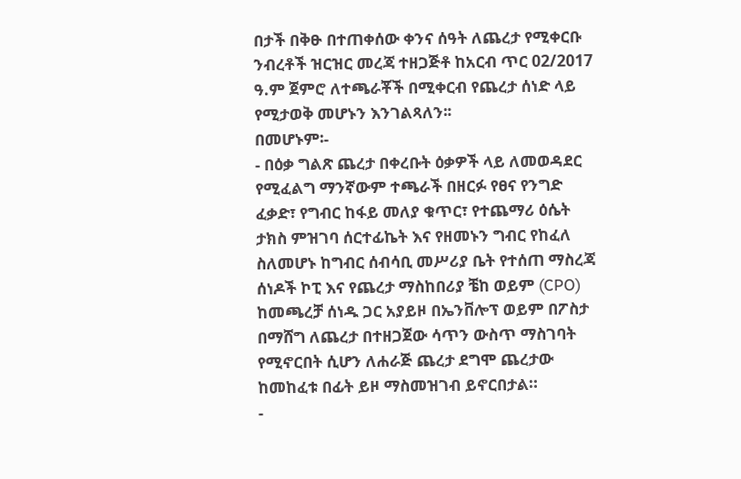በታች በቅፁ በተጠቀሰው ቀንና ሰዓት ለጨረታ የሚቀርቡ ንብረቶች ዝርዝር መረጃ ተዘጋጅቶ ከአርብ ጥር 02/2017 ዓ.ም ጀምሮ ለተጫራቾች በሚቀርብ የጨረታ ሰነድ ላይ የሚታወቅ መሆኑን እንገልጻለን፡፡
በመሆኑም፡-
- በዕቃ ግልጽ ጨረታ በቀረቡት ዕቃዎች ላይ ለመወዳደር የሚፈልግ ማንኛውም ተጫራች በዘርፉ የፀና የንግድ ፈቃድ፣ የግብር ከፋይ መለያ ቁጥር፣ የተጨማሪ ዕሴት ታክስ ምዝገባ ሰርተፊኬት እና የዘመኑን ግብር የከፈለ ስለመሆኑ ከግብር ሰብሳቢ መሥሪያ ቤት የተሰጠ ማስረጃ ሰነዶች ኮፒ እና የጨረታ ማስከበሪያ ቼከ ወይም (CPO) ከመጫረቻ ሰነዱ ጋር አያይዞ በኤንቨሎፕ ወይም በፖስታ በማሸግ ለጨረታ በተዘጋጀው ሳጥን ውስጥ ማስገባት የሚኖርበት ሲሆን ለሐራጅ ጨረታ ደግሞ ጨረታው ከመከፈቱ በፊት ይዞ ማስመዝገብ ይኖርበታል።
-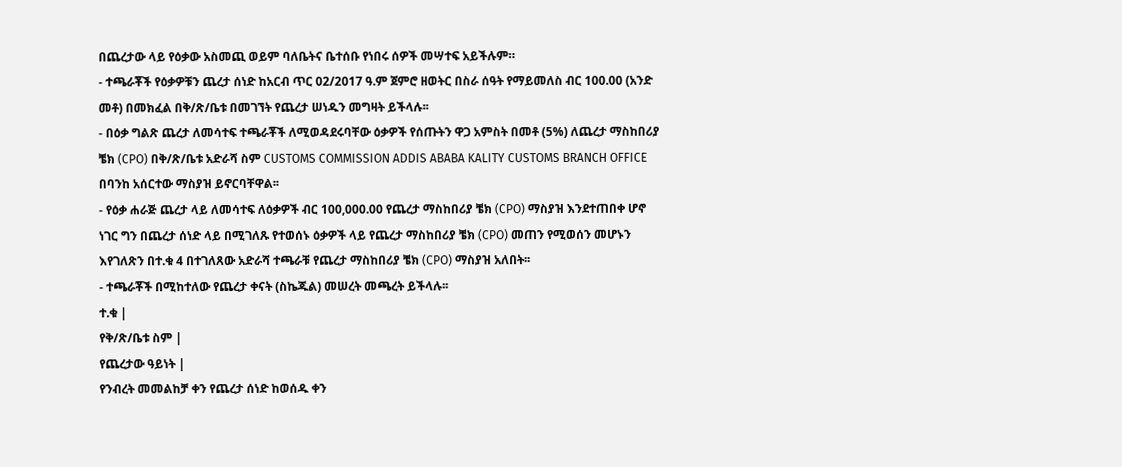በጨረታው ላይ የዕቃው አስመጪ ወይም ባለቤትና ቤተሰቡ የነበሩ ሰዎች መሣተፍ አይችሉም።
- ተጫራቾች የዕቃዎቹን ጨረታ ሰነድ ከአርብ ጥር 02/2017 ዓ.ም ጀምሮ ዘወትር በስራ ሰዓት የማይመለስ ብር 100.00 (አንድ መቶ) በመክፈል በቅ/ጽ/ቤቱ በመገኘት የጨረታ ሠነዱን መግዛት ይችላሉ፡፡
- በዕቃ ግልጽ ጨረታ ለመሳተፍ ተጫራቾች ለሚወዳደሩባቸው ዕቃዎች የሰጡትን ዋጋ አምስት በመቶ (5%) ለጨረታ ማስከበሪያ ቼክ (CPO) በቅ/ጽ/ቤቱ አድራሻ ስም CUSTOMS COMMISSION ADDIS ABABA KALITY CUSTOMS BRANCH OFFICE በባንከ አሰርተው ማስያዝ ይኖርባቸዋል፡፡
- የዕቃ ሐራጅ ጨረታ ላይ ለመሳተፍ ለዕቃዎች ብር 100,000.00 የጨረታ ማስከበሪያ ቼክ (CPO) ማስያዝ እንደተጠበቀ ሆኖ ነገር ግን በጨረታ ሰነድ ላይ በሚገለጹ የተወሰኑ ዕቃዎች ላይ የጨረታ ማስከበሪያ ቼክ (CPO) መጠን የሚወሰን መሆኑን እየገለጽን በተ.ቁ 4 በተገለጸው አድራሻ ተጫራቹ የጨረታ ማስከበሪያ ቼክ (CPO) ማስያዝ አለበት፡፡
- ተጫራቾች በሚከተለው የጨረታ ቀናት (ስኬጁል) መሠረት መጫረት ይችላሉ፡፡
ተ.ቁ |
የቅ/ጽ/ቤቱ ስም |
የጨረታው ዓይነት |
የንብረት መመልከቻ ቀን የጨረታ ሰነድ ከወሰዱ ቀን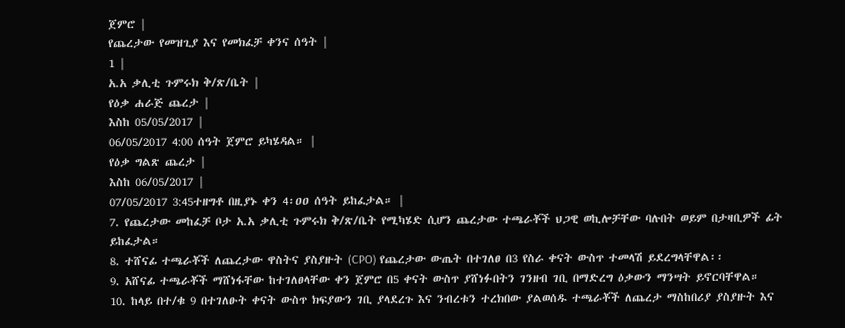ጀምሮ |
የጨረታው የመዝጊያ እና የመክፈቻ ቀንና ሰዓት |
1 |
አ.አ ቃሊቲ ጉምሩክ ቅ/ጽ/ቤት |
የዕቃ ሐራጅ ጨረታ |
እስከ 05/05/2017 |
06/05/2017 4:00 ሰዓት ጀምሮ ይካሄዳል። |
የዕቃ ግልጽ ጨረታ |
እስከ 06/05/2017 |
07/05/2017 3:45ተዘግቶ በዚያኑ ቀን 4፡ዐዐ ሰዓት ይከፈታል። |
7. የጨረታው መከፈቻ ቦታ አ.አ ቃሊቲ ጉምሩክ ቅ/ጽ/ቤት የሚካሄድ ሲሆን ጨረታው ተጫራቾች ህጋዊ ወኪሎቻቸው ባሉበት ወይም በታዛቢዎች ፊት ይከፈታል።
8. ተሸናፊ ተጫራቾች ለጨረታው ዋስትና ያስያዙት (CPO) የጨረታው ውጤት በተገለፀ በ3 የስራ ቀናት ውስጥ ተመላሽ ይደረግላቸዋል፡፡
9. አሸናፊ ተጫራቾች ማሸነፋቸው ከተገለፀላቸው ቀን ጀምሮ በ5 ቀናት ውስጥ ያሸነፉበትን ገንዘብ ገቢ በማድረግ ዕቃውን ማንሣት ይኖርባቸዋል።
10. ከላይ በተ/ቁ 9 በተገለፁት ቀናት ውስጥ ክፍያውን ገቢ ያላደረጉ እና ንብረቱን ተረክበው ያልወሰዱ ተጫራቾች ለጨረታ ማስከበሪያ ያስያዙት እና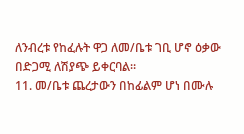ለንብረቱ የከፈሉት ዋጋ ለመ/ቤቱ ገቢ ሆኖ ዕቃው በድጋሚ ለሽያጭ ይቀርባል።
11. መ/ቤቱ ጨረታውን በከፊልም ሆነ በሙሉ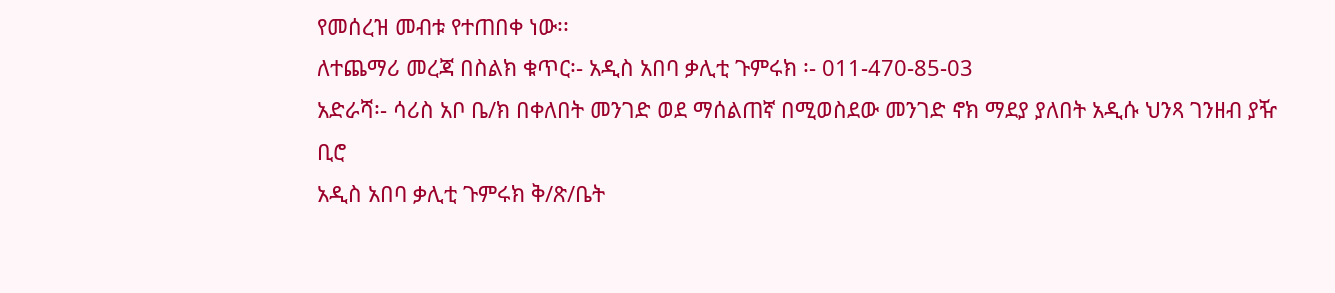የመሰረዝ መብቱ የተጠበቀ ነው፡፡
ለተጨማሪ መረጃ በስልክ ቁጥር፡- አዲስ አበባ ቃሊቲ ጉምሩክ ፡- 011-470-85-03
አድራሻ፡- ሳሪስ አቦ ቤ/ክ በቀለበት መንገድ ወደ ማሰልጠኛ በሚወስደው መንገድ ኖክ ማደያ ያለበት አዲሱ ህንጻ ገንዘብ ያዥ ቢሮ
አዲስ አበባ ቃሊቲ ጉምሩክ ቅ/ጽ/ቤት